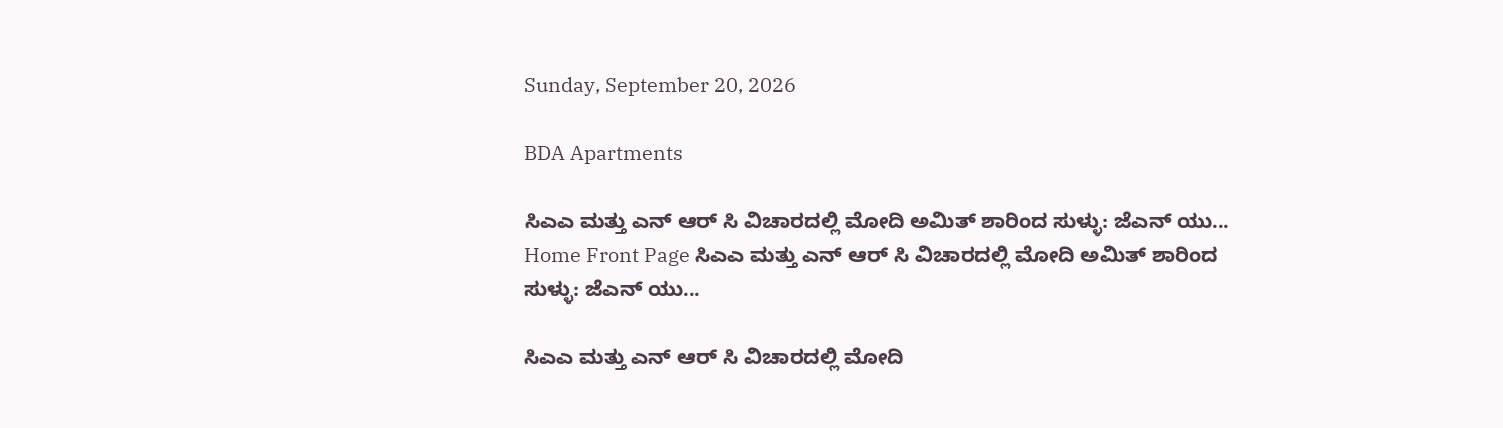Sunday, September 20, 2026

BDA Apartments

ಸಿಎಎ ಮತ್ತು ಎನ್ ಆರ್ ಸಿ ವಿಚಾರದಲ್ಲಿ ಮೋದಿ ಅಮಿತ್ ಶಾರಿಂದ ಸುಳ್ಳು: ಜೆಎನ್ ಯು...
Home Front Page ಸಿಎಎ ಮತ್ತು ಎನ್ ಆರ್ ಸಿ ವಿಚಾರದಲ್ಲಿ ಮೋದಿ ಅಮಿತ್ ಶಾರಿಂದ ಸುಳ್ಳು: ಜೆಎನ್ ಯು...

ಸಿಎಎ ಮತ್ತು ಎನ್ ಆರ್ ಸಿ ವಿಚಾರದಲ್ಲಿ ಮೋದಿ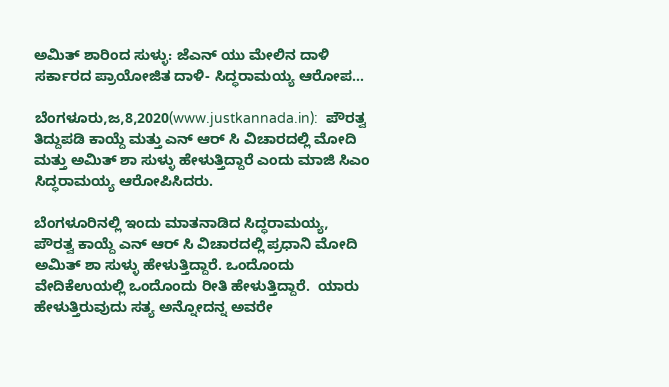ಅಮಿತ್ ಶಾರಿಂದ ಸುಳ್ಳು: ಜೆಎನ್ ಯು ಮೇಲಿನ ದಾಳಿ ಸರ್ಕಾರದ ಪ್ರಾಯೋಜಿತ ದಾಳಿ- ಸಿದ್ಧರಾಮಯ್ಯ ಆರೋಪ…

ಬೆಂಗಳೂರು,ಜ,8,2020(www.justkannada.in):  ಪೌರತ್ವ ತಿದ್ದುಪಡಿ ಕಾಯ್ದೆ ಮತ್ತು ಎನ್ ಆರ್ ಸಿ ವಿಚಾರದಲ್ಲಿ ಮೋದಿ ಮತ್ತು ಅಮಿತ್ ಶಾ ಸುಳ್ಳು ಹೇಳುತ್ತಿದ್ದಾರೆ ಎಂದು ಮಾಜಿ ಸಿಎಂ ಸಿದ್ಧರಾಮಯ್ಯ ಆರೋಪಿಸಿದರು.

ಬೆಂಗಳೂರಿನಲ್ಲಿ ಇಂದು ಮಾತನಾಡಿದ ಸಿದ್ಧರಾಮಯ್ಯ,  ಪೌರತ್ವ ಕಾಯ್ದೆ ಎನ್ ಆರ್ ಸಿ ವಿಚಾರದಲ್ಲಿ ಪ್ರಧಾನಿ ಮೋದಿ ಅಮಿತ್ ಶಾ ಸುಳ್ಳು ಹೇಳುತ್ತಿದ್ದಾರೆ. ಒಂದೊಂದು ವೇದಿಕೆಉಯಲ್ಲಿ ಒಂದೊಂದು ರೀತಿ ಹೇಳುತ್ತಿದ್ದಾರೆ.  ಯಾರು ಹೇಳುತ್ತಿರುವುದು ಸತ್ಯ ಅನ್ನೋದನ್ನ ಅವರೇ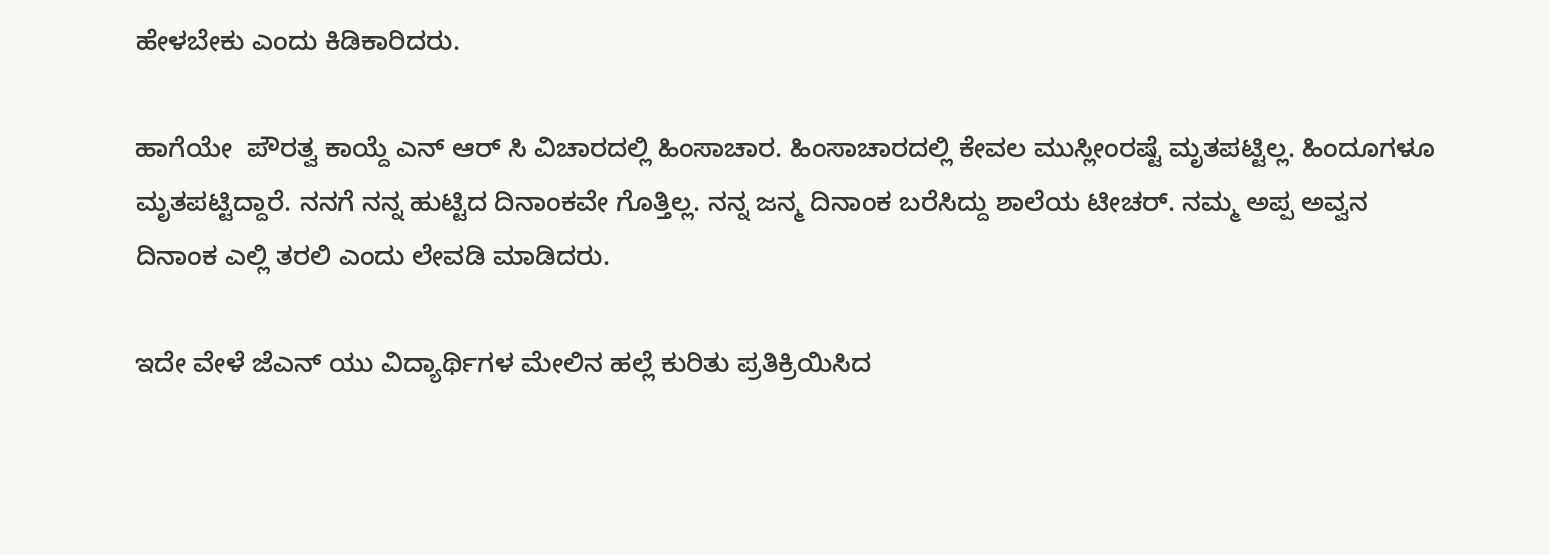ಹೇಳಬೇಕು ಎಂದು ಕಿಡಿಕಾರಿದರು.

ಹಾಗೆಯೇ  ಪೌರತ್ವ ಕಾಯ್ದೆ ಎನ್ ಆರ್ ಸಿ ವಿಚಾರದಲ್ಲಿ ಹಿಂಸಾಚಾರ. ಹಿಂಸಾಚಾರದಲ್ಲಿ ಕೇವಲ ಮುಸ್ಲೀಂರಷ್ಟೆ ಮೃತಪಟ್ಟಿಲ್ಲ. ಹಿಂದೂಗಳೂ ಮೃತಪಟ್ಟಿದ್ದಾರೆ. ನನಗೆ ನನ್ನ ಹುಟ್ಟಿದ ದಿನಾಂಕವೇ ಗೊತ್ತಿಲ್ಲ. ನನ್ನ ಜನ್ಮ ದಿನಾಂಕ ಬರೆಸಿದ್ದು ಶಾಲೆಯ ಟೀಚರ್. ನಮ್ಮ ಅಪ್ಪ ಅವ್ವನ ದಿನಾಂಕ ಎಲ್ಲಿ ತರಲಿ ಎಂದು ಲೇವಡಿ ಮಾಡಿದರು.

ಇದೇ ವೇಳೆ ಜೆಎನ್ ಯು ವಿದ್ಯಾರ್ಥಿಗಳ ಮೇಲಿನ ಹಲ್ಲೆ ಕುರಿತು ಪ್ರತಿಕ್ರಿಯಿಸಿದ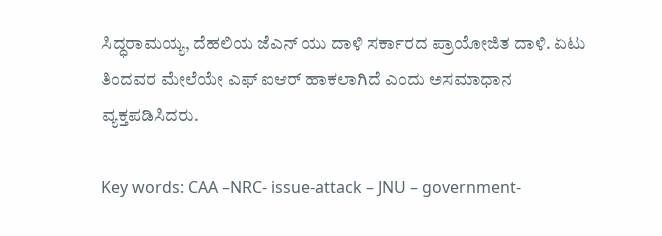ಸಿದ್ಧರಾಮಯ್ಯ, ದೆಹಲಿಯ ಜೆಎನ್ ಯು ದಾಳಿ ಸರ್ಕಾರದ ಪ್ರಾಯೋಜಿತ ದಾಳಿ. ಏಟು ತಿಂದವರ ಮೇಲೆಯೇ ಎಫ್ ಐಆರ್ ಹಾಕಲಾಗಿದೆ ಎಂದು ಅಸಮಾಧಾನ ವ್ಯಕ್ತಪಡಿಸಿದರು.

Key words: CAA –NRC- issue-attack – JNU – government-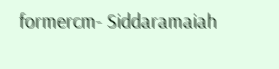formercm- Siddaramaiah